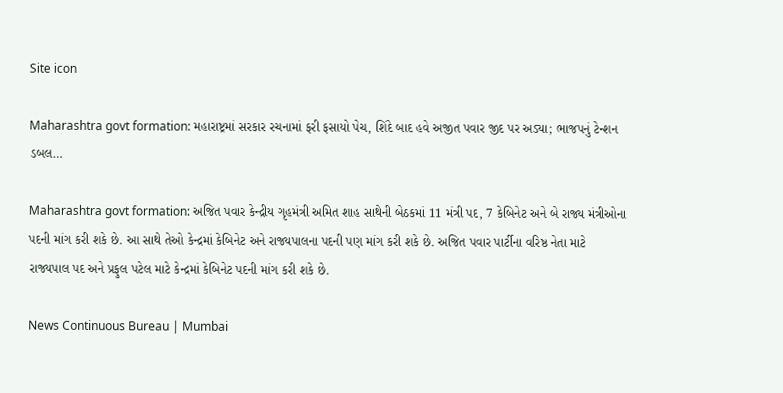Site icon

Maharashtra govt formation: મહારાષ્ટ્રમાં સરકાર રચનામાં ફરી ફસાયો પેચ, શિંદે બાદ હવે અજીત પવાર જીદ પર અડ્યા; ભાજપનું ટેન્શન ડબલ…

Maharashtra govt formation: અજિત પવાર કેન્દ્રીય ગૃહમંત્રી અમિત શાહ સાથેની બેઠકમાં 11 મંત્રી પદ, 7 કેબિનેટ અને બે રાજ્ય મંત્રીઓના પદની માંગ કરી શકે છે. આ સાથે તેઓ કેન્દ્રમાં કેબિનેટ અને રાજ્યપાલના પદની પણ માંગ કરી શકે છે. અજિત પવાર પાર્ટીના વરિષ્ઠ નેતા માટે રાજ્યપાલ પદ અને પ્રફુલ પટેલ માટે કેન્દ્રમાં કેબિનેટ પદની માંગ કરી શકે છે.

News Continuous Bureau | Mumbai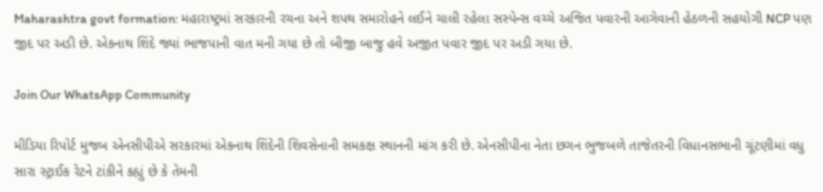Maharashtra govt formation: મહારાષ્ટ્રમાં સરકારની રચના અને શપથ સમારોહને લઈને ચાલી રહેલા સસ્પેન્સ વચ્ચે અજિત પવારની આગેવાની હેઠળની સહયોગી NCP પણ જીદ પર અડી છે. એકનાથ શિંદે જ્યાં ભાજપાની વાત મની ગયા છે તો બીજી બાજુ હવે અજીત પવાર જીદ પર અડી ગયા છે.

Join Our WhatsApp Community

મીડિયા રિપોર્ટ મુજબ એનસીપીએ સરકારમાં એકનાથ શિંદેની શિવસેનાની સમકક્ષ સ્થાનની માંગ કરી છે. એનસીપીના નેતા છગન ભુજબળે તાજેતરની વિધાનસભાની ચૂંટણીમાં વધુ સારા સ્ટ્રાઈક રેટને ટાંકીને કહ્યું છે કે તેમની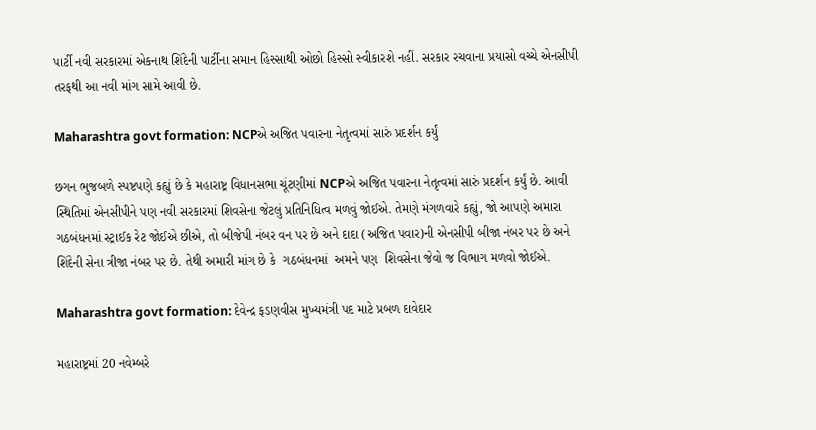પાર્ટી નવી સરકારમાં એકનાથ શિંદેની પાર્ટીના સમાન હિસ્સાથી ઓછો હિસ્સો સ્વીકારશે નહીં. સરકાર રચવાના પ્રયાસો વચ્ચે એનસીપી તરફથી આ નવી માંગ સામે આવી છે.

Maharashtra govt formation: NCPએ અજિત પવારના નેતૃત્વમાં સારું પ્રદર્શન કર્યું

છગન ભુજબળે સ્પષ્ટપણે કહ્યું છે કે મહારાષ્ટ્ર વિધાનસભા ચૂંટણીમાં NCPએ અજિત પવારના નેતૃત્વમાં સારું પ્રદર્શન કર્યું છે. આવી સ્થિતિમાં એનસીપીને પણ નવી સરકારમાં શિવસેના જેટલું પ્રતિનિધિત્વ મળવું જોઈએ. તેમણે મંગળવારે કહ્યું, જો આપણે અમારા ગઠબંધનમાં સ્ટ્રાઈક રેટ જોઈએ છીએ, તો બીજેપી નંબર વન પર છે અને દાદા (અજિત પવાર)ની એનસીપી બીજા નંબર પર છે અને શિંદેની સેના ત્રીજા નંબર પર છે. તેથી અમારી માંગ છે કે  ગઠબંધનમાં  અમને પણ  શિવસેના જેવો જ વિભાગ મળવો જોઈએ.

Maharashtra govt formation: દેવેન્દ્ર ફડણવીસ મુખ્યમંત્રી પદ માટે પ્રબળ દાવેદાર

મહારાષ્ટ્રમાં 20 નવેમ્બરે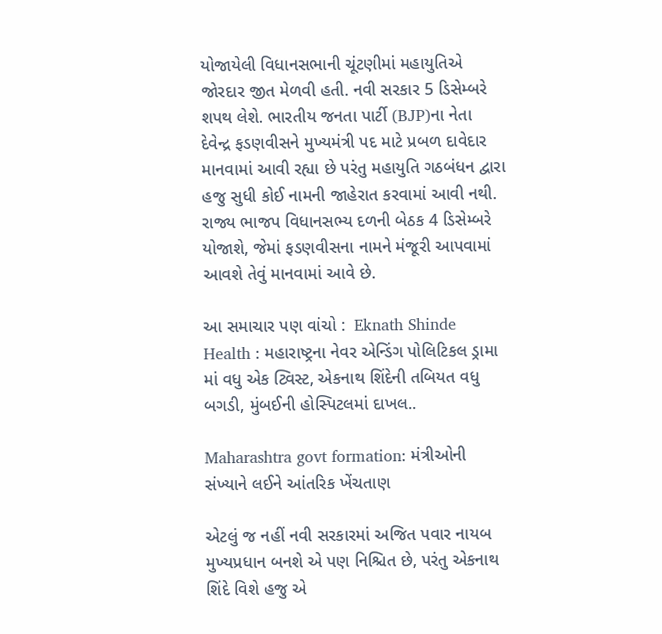યોજાયેલી વિધાનસભાની ચૂંટણીમાં મહાયુતિએ જોરદાર જીત મેળવી હતી. નવી સરકાર 5 ડિસેમ્બરે શપથ લેશે. ભારતીય જનતા પાર્ટી (BJP)ના નેતા દેવેન્દ્ર ફડણવીસને મુખ્યમંત્રી પદ માટે પ્રબળ દાવેદાર માનવામાં આવી રહ્યા છે પરંતુ મહાયુતિ ગઠબંધન દ્વારા હજુ સુધી કોઈ નામની જાહેરાત કરવામાં આવી નથી. રાજ્ય ભાજપ વિધાનસભ્ય દળની બેઠક 4 ડિસેમ્બરે યોજાશે, જેમાં ફડણવીસના નામને મંજૂરી આપવામાં આવશે તેવું માનવામાં આવે છે.

આ સમાચાર પણ વાંચો :  Eknath Shinde Health : મહારાષ્ટ્રના નેવર એન્ડિંગ પોલિટિકલ ડ્રામા માં વધુ એક ટ્વિસ્ટ, એકનાથ શિંદેની તબિયત વધુ બગડી, મુંબઈની હોસ્પિટલમાં દાખલ..

Maharashtra govt formation: મંત્રીઓની સંખ્યાને લઈને આંતરિક ખેંચતાણ

એટલું જ નહીં નવી સરકારમાં અજિત પવાર નાયબ મુખ્યપ્રધાન બનશે એ પણ નિશ્ચિત છે, પરંતુ એકનાથ શિંદે વિશે હજુ એ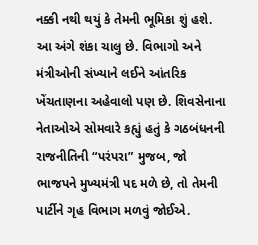નક્કી નથી થયું કે તેમની ભૂમિકા શું હશે. આ અંગે શંકા ચાલુ છે. વિભાગો અને મંત્રીઓની સંખ્યાને લઈને આંતરિક ખેંચતાણના અહેવાલો પણ છે. શિવસેનાના નેતાઓએ સોમવારે કહ્યું હતું કે ગઠબંધનની રાજનીતિની “પરંપરા” મુજબ, જો ભાજપને મુખ્યમંત્રી પદ મળે છે, તો તેમની પાર્ટીને ગૃહ વિભાગ મળવું જોઈએ.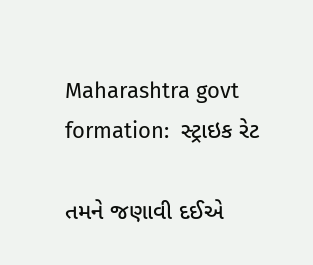Maharashtra govt formation:  સ્ટ્રાઇક રેટ

તમને જણાવી દઈએ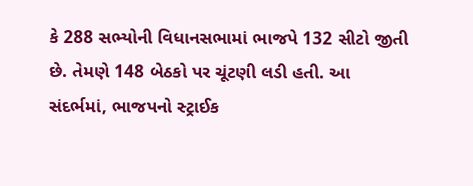કે 288 સભ્યોની વિધાનસભામાં ભાજપે 132 સીટો જીતી છે. તેમણે 148 બેઠકો પર ચૂંટણી લડી હતી. આ સંદર્ભમાં, ભાજપનો સ્ટ્રાઈક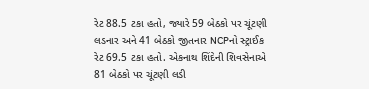રેટ 88.5 ટકા હતો, જ્યારે 59 બેઠકો પર ચૂંટણી લડનાર અને 41 બેઠકો જીતનાર NCPનો સ્ટ્રાઈક રેટ 69.5 ટકા હતો. એકનાથ શિંદેની શિવસેનાએ 81 બેઠકો પર ચૂંટણી લડી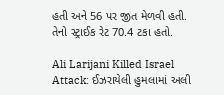હતી અને 56 પર જીત મેળવી હતી. તેનો સ્ટ્રાઈક રેટ 70.4 ટકા હતો.

Ali Larijani Killed Israel Attack: ઈઝરાયેલી હુમલામાં અલી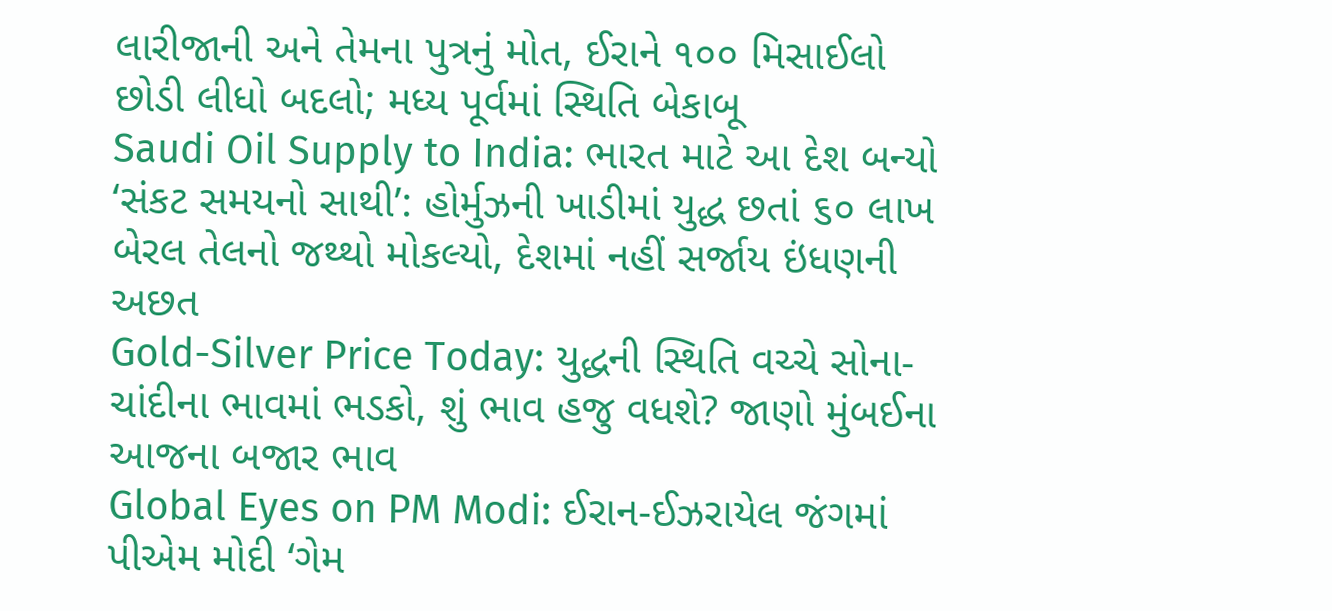લારીજાની અને તેમના પુત્રનું મોત, ઈરાને ૧૦૦ મિસાઈલો છોડી લીધો બદલો; મધ્ય પૂર્વમાં સ્થિતિ બેકાબૂ
Saudi Oil Supply to India: ભારત માટે આ દેશ બન્યો ‘સંકટ સમયનો સાથી’: હોર્મુઝની ખાડીમાં યુદ્ધ છતાં ૬૦ લાખ બેરલ તેલનો જથ્થો મોકલ્યો, દેશમાં નહીં સર્જાય ઇંધણની અછત
Gold-Silver Price Today: યુદ્ધની સ્થિતિ વચ્ચે સોના-ચાંદીના ભાવમાં ભડકો, શું ભાવ હજુ વધશે? જાણો મુંબઈના આજના બજાર ભાવ
Global Eyes on PM Modi: ઈરાન-ઈઝરાયેલ જંગમાં પીએમ મોદી ‘ગેમ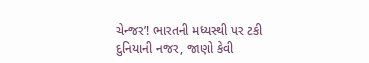ચેન્જર’! ભારતની મધ્યસ્થી પર ટકી દુનિયાની નજર, જાણો કેવી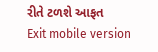રીતે ટળશે આફત
Exit mobile version